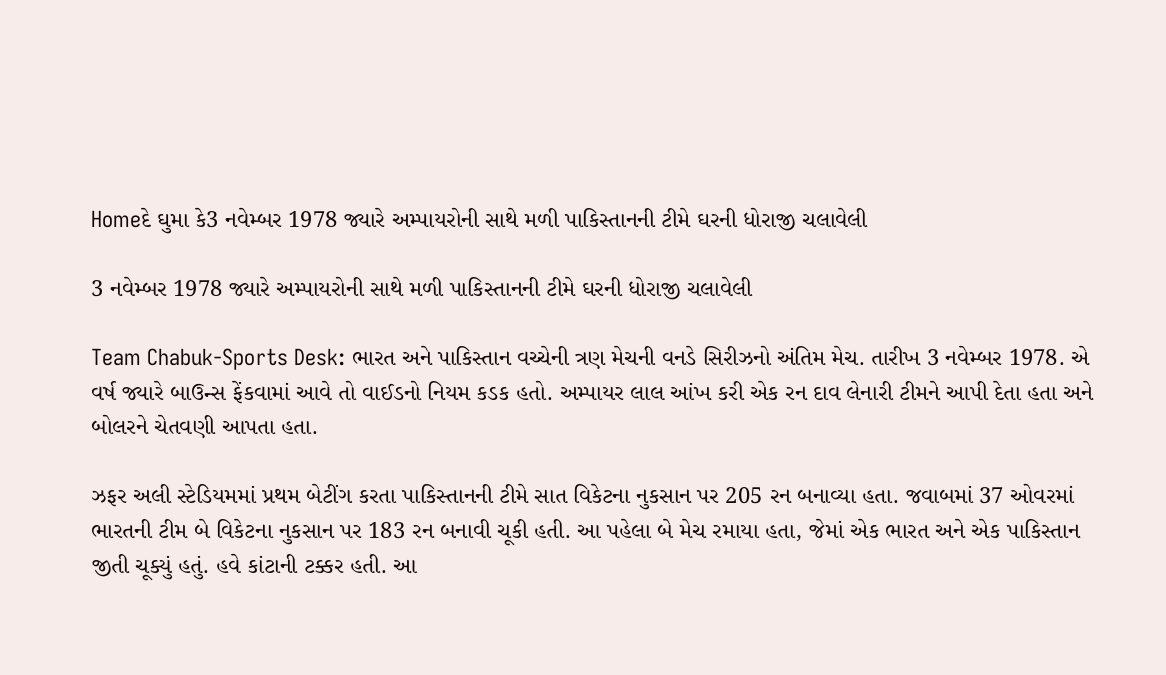Homeદે ઘુમા કે3 નવેમ્બર 1978 જ્યારે અમ્પાયરોની સાથે મળી પાકિસ્તાનની ટીમે ઘરની ધોરાજી ચલાવેલી

3 નવેમ્બર 1978 જ્યારે અમ્પાયરોની સાથે મળી પાકિસ્તાનની ટીમે ઘરની ધોરાજી ચલાવેલી

Team Chabuk-Sports Desk: ભારત અને પાકિસ્તાન વચ્ચેની ત્રણ મેચની વનડે સિરીઝનો અંતિમ મેચ. તારીખ 3 નવેમ્બર 1978. એ વર્ષ જ્યારે બાઉન્સ ફેંકવામાં આવે તો વાઈડનો નિયમ કડક હતો. અમ્પાયર લાલ આંખ કરી એક રન દાવ લેનારી ટીમને આપી દેતા હતા અને બોલરને ચેતવણી આપતા હતા.

ઝફર અલી સ્ટેડિયમમાં પ્રથમ બેટીંગ કરતા પાકિસ્તાનની ટીમે સાત વિકેટના નુકસાન પર 205 રન બનાવ્યા હતા. જવાબમાં 37 ઓવરમાં ભારતની ટીમ બે વિકેટના નુકસાન પર 183 રન બનાવી ચૂકી હતી. આ પહેલા બે મેચ રમાયા હતા, જેમાં એક ભારત અને એક પાકિસ્તાન જીતી ચૂક્યું હતું. હવે કાંટાની ટક્કર હતી. આ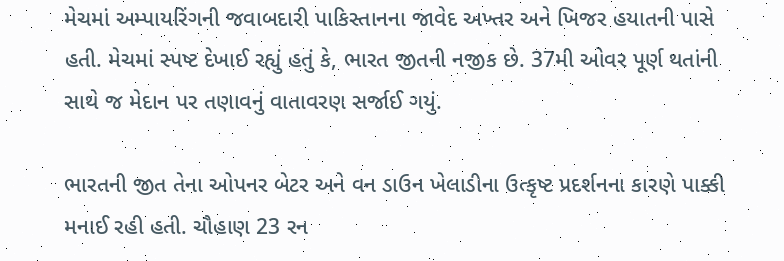મેચમાં અમ્પાયરિંગની જવાબદારી પાકિસ્તાનના જાવેદ અખ્તર અને ખિજર હયાતની પાસે હતી. મેચમાં સ્પષ્ટ દેખાઈ રહ્યું હતું કે, ભારત જીતની નજીક છે. 37મી ઓવર પૂર્ણ થતાંની સાથે જ મેદાન પર તણાવનું વાતાવરણ સર્જાઈ ગયું.

ભારતની જીત તેના ઓપનર બેટર અને વન ડાઉન ખેલાડીના ઉત્કૃષ્ટ પ્રદર્શનના કારણે પાક્કી મનાઈ રહી હતી. ચૌહાણ 23 રન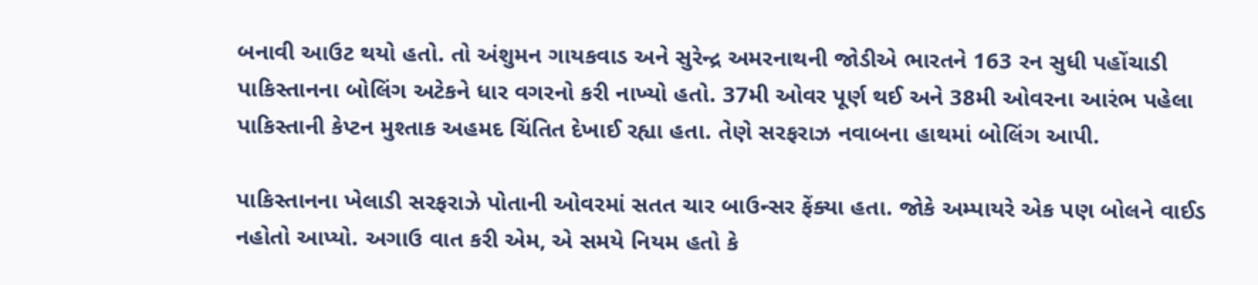બનાવી આઉટ થયો હતો. તો અંશુમન ગાયકવાડ અને સુરેન્દ્ર અમરનાથની જોડીએ ભારતને 163 રન સુધી પહોંચાડી પાકિસ્તાનના બોલિંગ અટેકને ધાર વગરનો કરી નાખ્યો હતો. 37મી ઓવર પૂર્ણ થઈ અને 38મી ઓવરના આરંભ પહેલા પાકિસ્તાની કેપ્ટન મુશ્તાક અહમદ ચિંતિત દેખાઈ રહ્યા હતા. તેણે સરફરાઝ નવાબના હાથમાં બોલિંગ આપી.

પાકિસ્તાનના ખેલાડી સરફરાઝે પોતાની ઓવરમાં સતત ચાર બાઉન્સર ફેંક્યા હતા. જોકે અમ્પાયરે એક પણ બોલને વાઈડ નહોતો આપ્યો. અગાઉ વાત કરી એમ, એ સમયે નિયમ હતો કે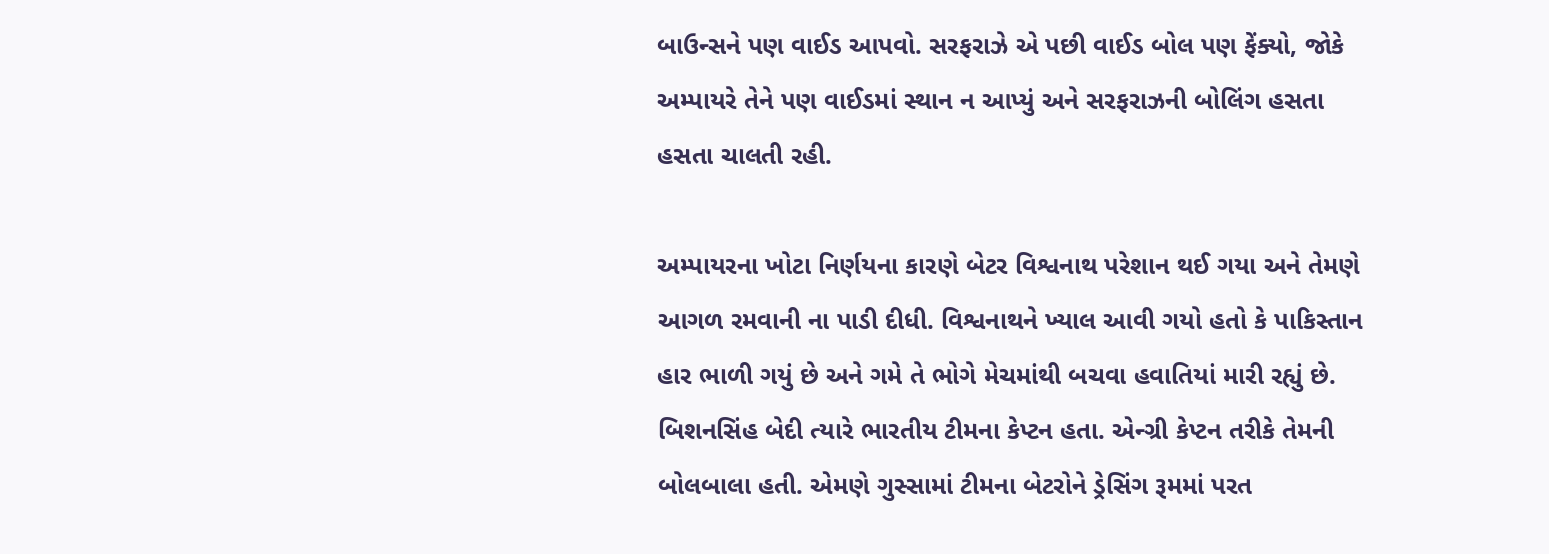બાઉન્સને પણ વાઈડ આપવો. સરફરાઝે એ પછી વાઈડ બોલ પણ ફેંક્યો, જોકે અમ્પાયરે તેને પણ વાઈડમાં સ્થાન ન આપ્યું અને સરફરાઝની બોલિંગ હસતા હસતા ચાલતી રહી.

અમ્પાયરના ખોટા નિર્ણયના કારણે બેટર વિશ્વનાથ પરેશાન થઈ ગયા અને તેમણે આગળ રમવાની ના પાડી દીધી. વિશ્વનાથને ખ્યાલ આવી ગયો હતો કે પાકિસ્તાન હાર ભાળી ગયું છે અને ગમે તે ભોગે મેચમાંથી બચવા હવાતિયાં મારી રહ્યું છે. બિશનસિંહ બેદી ત્યારે ભારતીય ટીમના કેપ્ટન હતા. એન્ગ્રી કેપ્ટન તરીકે તેમની બોલબાલા હતી. એમણે ગુસ્સામાં ટીમના બેટરોને ડ્રેસિંગ રૂમમાં પરત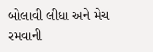બોલાવી લીધા અને મેચ રમવાની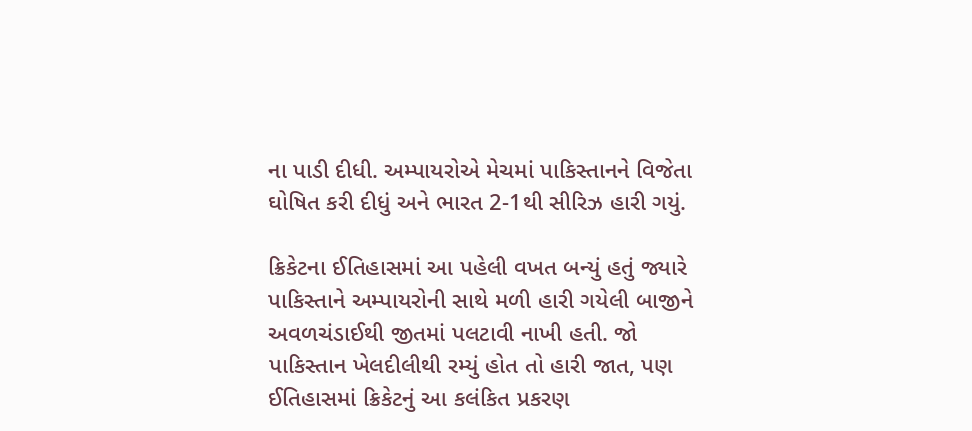ના પાડી દીધી. અમ્પાયરોએ મેચમાં પાકિસ્તાનને વિજેતા ઘોષિત કરી દીધું અને ભારત 2-1થી સીરિઝ હારી ગયું.

ક્રિકેટના ઈતિહાસમાં આ પહેલી વખત બન્યું હતું જ્યારે પાકિસ્તાને અમ્પાયરોની સાથે મળી હારી ગયેલી બાજીને અવળચંડાઈથી જીતમાં પલટાવી નાખી હતી. જો પાકિસ્તાન ખેલદીલીથી રમ્યું હોત તો હારી જાત, પણ ઈતિહાસમાં ક્રિકેટનું આ કલંકિત પ્રકરણ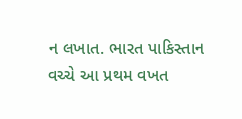ન લખાત. ભારત પાકિસ્તાન વચ્ચે આ પ્રથમ વખત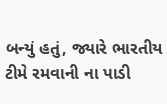બન્યું હતું, જ્યારે ભારતીય ટીમે રમવાની ના પાડી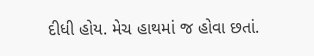દીધી હોય. મેચ હાથમાં જ હોવા છતાં.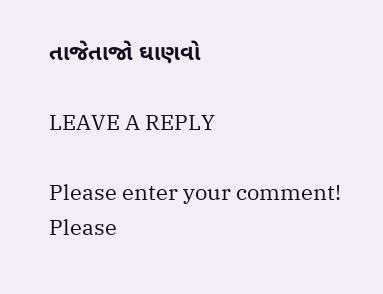તાજેતાજો ઘાણવો

LEAVE A REPLY

Please enter your comment!
Please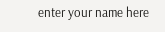enter your name here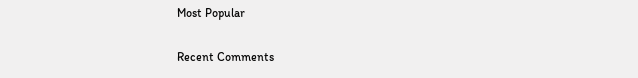Most Popular

Recent Comments